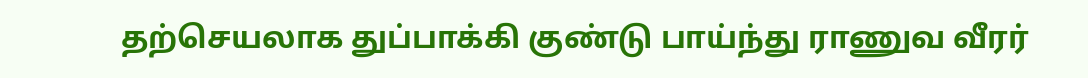தற்செயலாக துப்பாக்கி குண்டு பாய்ந்து ராணுவ வீரர்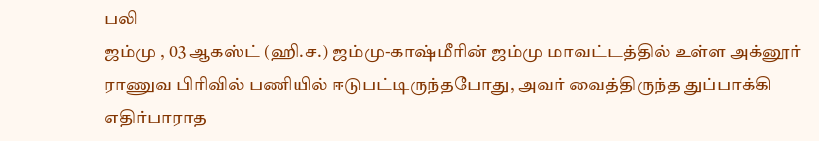பலி
ஜம்மு , 03 ஆகஸ்ட் (ஹி.ச.) ஜம்மு-காஷ்மீரின் ஜம்மு மாவட்டத்தில் உள்ள அக்னூர் ராணுவ பிரிவில் பணியில் ஈடுபட்டிருந்தபோது, அவர் வைத்திருந்த துப்பாக்கி எதிர்பாராத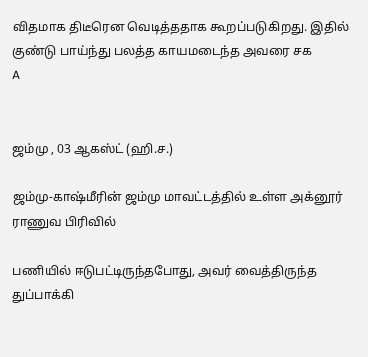விதமாக திடீரென வெடித்ததாக கூறப்படுகிறது. இதில் குண்டு பாய்ந்து பலத்த காயமடைந்த அவரை சக
A


ஜம்மு , 03 ஆகஸ்ட் (ஹி.ச.)

ஜம்மு-காஷ்மீரின் ஜம்மு மாவட்டத்தில் உள்ள அக்னூர் ராணுவ பிரிவில்

பணியில் ஈடுபட்டிருந்தபோது, அவர் வைத்திருந்த துப்பாக்கி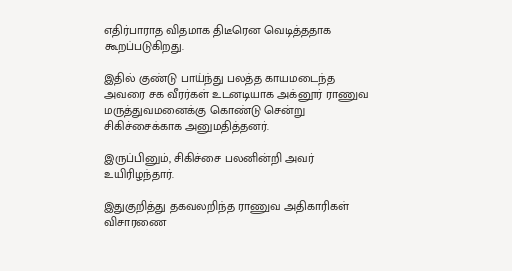எதிர்பாராத விதமாக திடீரென வெடித்ததாக கூறப்படுகிறது.

இதில் குண்டு பாய்ந்து பலத்த காயமடைந்த அவரை சக வீரர்கள் உடனடியாக அக்னூர் ராணுவ மருத்துவமனைக்கு கொண்டு சென்று சிகிச்சைக்காக அனுமதித்தனர்.

இருப்பினும், சிகிச்சை பலனின்றி அவர் உயிரிழந்தார்.

இதுகுறித்து தகவலறிந்த ராணுவ அதிகாரிகள் விசாரணை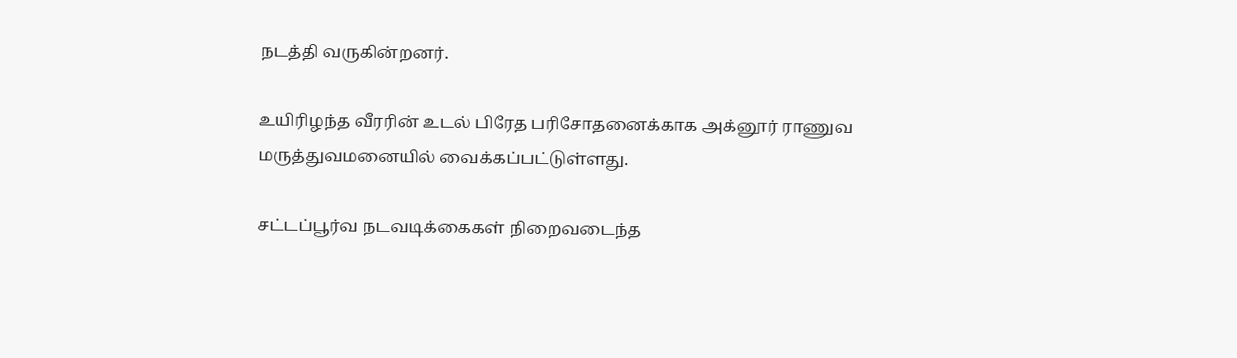நடத்தி வருகின்றனர்.

உயிரிழந்த வீரரின் உடல் பிரேத பரிசோதனைக்காக அக்னூர் ராணுவ மருத்துவமனையில் வைக்கப்பட்டுள்ளது.

சட்டப்பூர்வ நடவடிக்கைகள் நிறைவடைந்த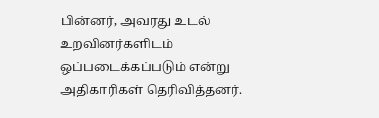பின்னர், அவரது உடல் உறவினர்களிடம் ஒப்படைக்கப்படும் என்று அதிகாரிகள் தெரிவித்தனர்.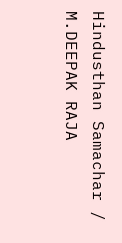Hindusthan Samachar / M.DEEPAK RAJA